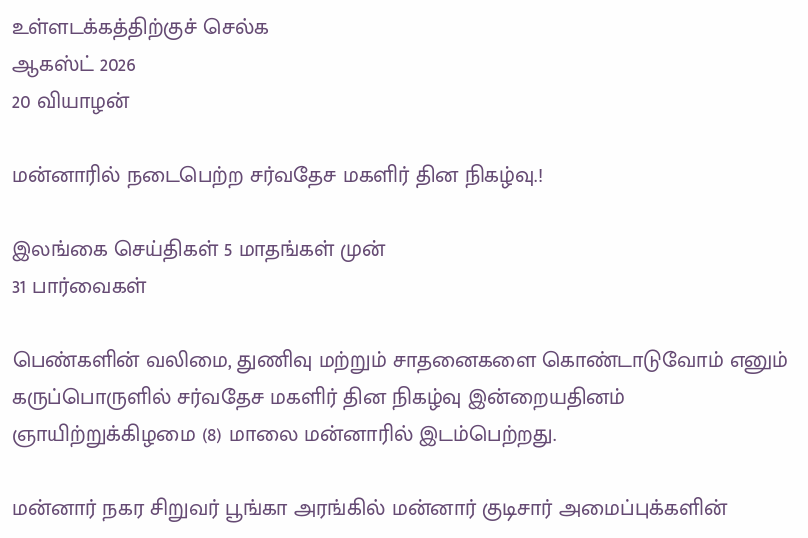உள்ளடக்கத்திற்குச் செல்க
ஆகஸ்ட் 2026
20 வியாழன்

மன்னாரில் நடைபெற்ற சர்வதேச மகளிர் தின நிகழ்வு.!

இலங்கை செய்திகள் 5 மாதங்கள் முன்
31 பார்வைகள்

பெண்களின் வலிமை, துணிவு மற்றும் சாதனைகளை கொண்டாடுவோம் எனும் கருப்பொருளில் சர்வதேச மகளிர் தின நிகழ்வு இன்றையதினம் ஞாயிற்றுக்கிழமை (8) மாலை மன்னாரில் இடம்பெற்றது.

மன்னார் நகர சிறுவர் பூங்கா அரங்கில் மன்னார் குடிசார் அமைப்புக்களின்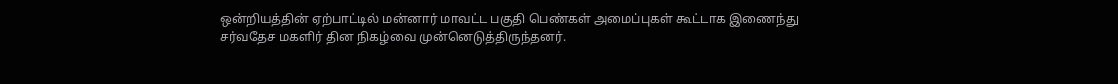ஒன்றியத்தின் ஏற்பாட்டில் மன்னார் மாவட்ட பகுதி பெண்கள் அமைப்புகள் கூட்டாக இணைந்து சர்வதேச மகளிர் தின நிகழ்வை முன்னெடுத்திருந்தனர்.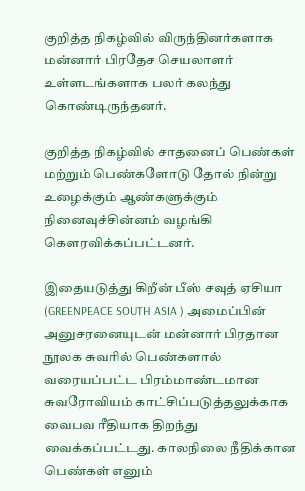குறித்த நிகழ்வில் விருந்தினர்களாக மன்னார் பிரதேச செயலாளர் உள்ளடங்களாக பலர் கலந்து கொண்டிருந்தனர்.

குறித்த நிகழ்வில் சாதனைப் பெண்கள் மற்றும் பெண்களோடு தோல் நின்று உழைக்கும் ஆண்களுக்கும் நினைவுச்சின்னம் வழங்கி கௌரவிக்கப்பட்டனர்.

இதையடுத்து கிறீன் பீஸ் சவுத் ஏசியா (GREENPEACE SOUTH ASIA ) அமைப்பின் அனுசரனையுடன் மன்னார் பிரதான நூலக சுவரில் பெண்களால் வரையப்பட்ட பிரம்மாண்டமான சுவரோவியம் காட்சிப்படுத்தலுக்காக வைபவ ரீதியாக திறந்து வைக்கப்பட்டது. காலநிலை நீதிக்கான பெண்கள் எனும்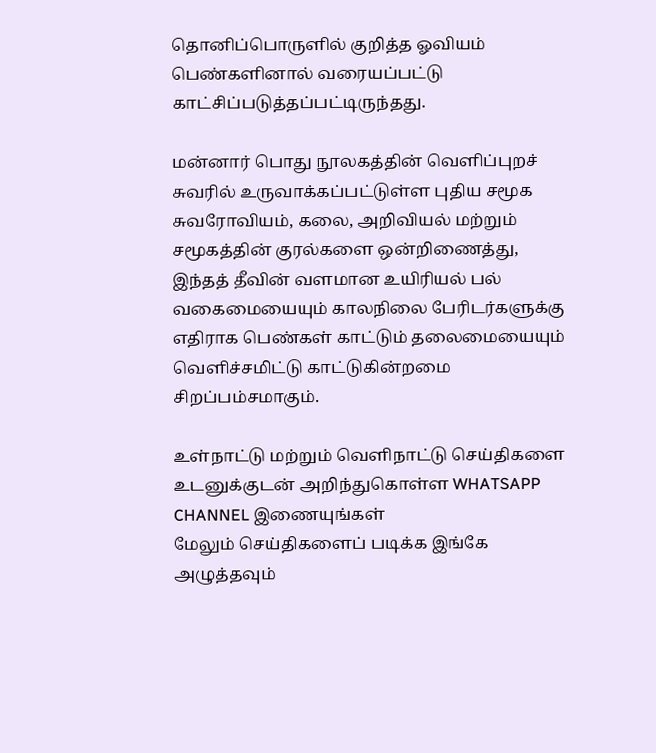தொனிப்பொருளில் குறித்த ஓவியம் பெண்களினால் வரையப்பட்டு காட்சிப்படுத்தப்பட்டிருந்தது.

மன்னார் பொது நூலகத்தின் வெளிப்புறச் சுவரில் உருவாக்கப்பட்டுள்ள புதிய சமூக சுவரோவியம், கலை, அறிவியல் மற்றும் சமூகத்தின் குரல்களை ஒன்றிணைத்து, இந்தத் தீவின் வளமான உயிரியல் பல் வகைமையையும் காலநிலை பேரிடர்களுக்கு எதிராக பெண்கள் காட்டும் தலைமையையும் வெளிச்சமிட்டு காட்டுகின்றமை சிறப்பம்சமாகும்.

உள்நாட்டு மற்றும் வெளிநாட்டு செய்திகளை உடனுக்குடன் அறிந்துகொள்ள WHATSAPP CHANNEL இணையுங்கள்
மேலும் செய்திகளைப் படிக்க இங்கே அழுத்தவும்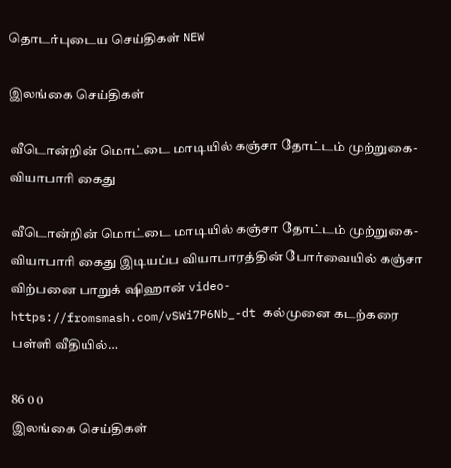தொடர்புடைய செய்திகள் NEW

இலங்கை செய்திகள்

வீடொன்றின் மொட்டை மாடியில் கஞ்சா தோட்டம் முற்றுகை- வியாபாரி கைது

வீடொன்றின் மொட்டை மாடியில் கஞ்சா தோட்டம் முற்றுகை- வியாபாரி கைது இடியப்ப வியாபாரத்தின் போர்வையில் கஞ்சா விற்பனை பாறுக் ஷிஹான் video-https://fromsmash.com/vSWi7P6Nb_-dt கல்முனை கடற்கரை பள்ளி வீதியில்…

86 0 0
இலங்கை செய்திகள்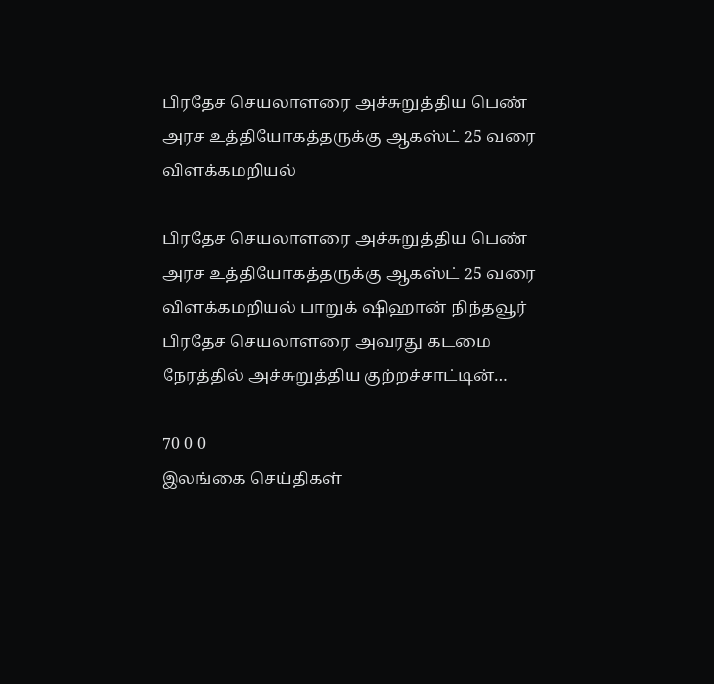பிரதேச செயலாளரை அச்சுறுத்திய பெண் அரச உத்தியோகத்தருக்கு ஆகஸ்ட் 25 வரை விளக்கமறியல்

பிரதேச செயலாளரை அச்சுறுத்திய பெண் அரச உத்தியோகத்தருக்கு ஆகஸ்ட் 25 வரை விளக்கமறியல் பாறுக் ஷிஹான் நிந்தவூர் பிரதேச செயலாளரை அவரது கடமை நேரத்தில் அச்சுறுத்திய குற்றச்சாட்டின்…

70 0 0
இலங்கை செய்திகள்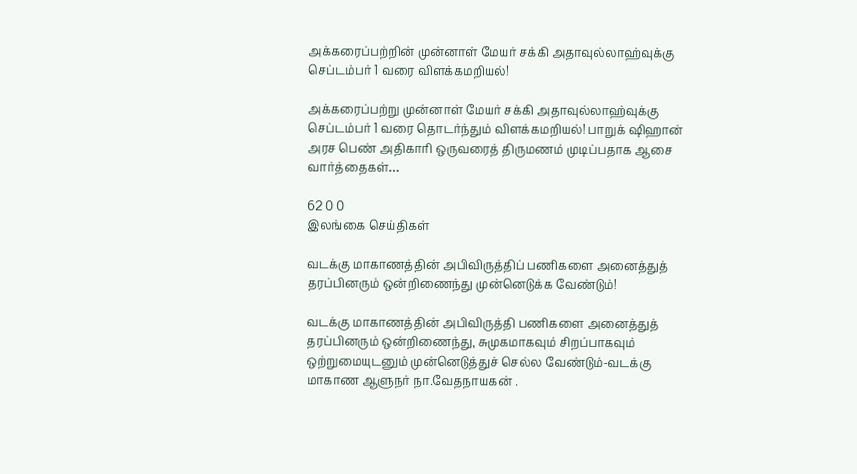அக்கரைப்பற்றின் முன்னாள் மேயர் சக்கி அதாவுல்லாஹ்வுக்கு செப்டம்பர் 1 வரை விளக்கமறியல்!

அக்கரைப்பற்று முன்னாள் மேயர் சக்கி அதாவுல்லாஹ்வுக்கு செப்டம்பர் 1 வரை தொடர்ந்தும் விளக்கமறியல்! பாறுக் ஷிஹான் அரச பெண் அதிகாரி ஒருவரைத் திருமணம் முடிப்பதாக ஆசை வார்த்தைகள்…

62 0 0
இலங்கை செய்திகள்

வடக்கு மாகாணத்தின் அபிவிருத்திப் பணிகளை அனைத்துத் தரப்பினரும் ஒன்றிணைந்து முன்னெடுக்க வேண்டும்!

வடக்கு மாகாணத்தின் அபிவிருத்தி பணிகளை அனைத்துத் தரப்பினரும் ஒன்றிணைந்து, சுமுகமாகவும் சிறப்பாகவும் ஒற்றுமையுடனும் முன்னெடுத்துச் செல்ல வேண்டும்-வடக்கு மாகாண ஆளுநர் நா.வேதநாயகன் .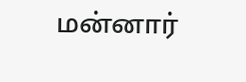மன்னார்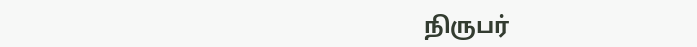நிருபர்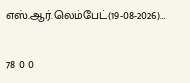எஸ்.ஆர்.லெம்பேட்(19-08-2026)…

78 0 0